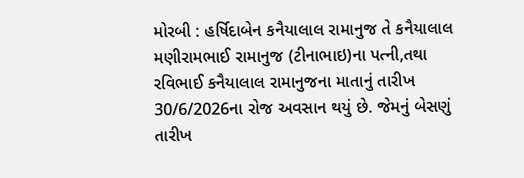મોરબી : હર્ષિદાબેન કનૈયાલાલ રામાનુજ તે કનૈયાલાલ મણીરામભાઈ રામાનુજ (ટીનાભાઇ)ના પત્ની,તથા રવિભાઈ કનૈયાલાલ રામાનુજના માતાનું તારીખ 30/6/2026ના રોજ અવસાન થયું છે. જેમનું બેસણું તારીખ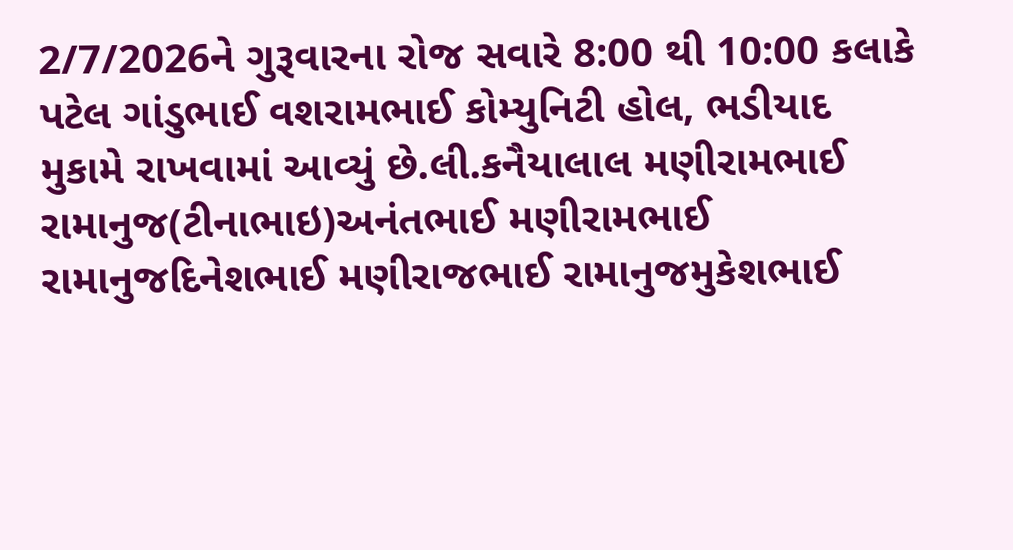2/7/2026ને ગુરૂવારના રોજ સવારે 8:00 થી 10:00 કલાકે પટેલ ગાંડુભાઈ વશરામભાઈ કોમ્યુનિટી હોલ, ભડીયાદ મુકામે રાખવામાં આવ્યું છે.લી.કનૈયાલાલ મણીરામભાઈ રામાનુજ(ટીનાભાઇ)અનંતભાઈ મણીરામભાઈ રામાનુજદિનેશભાઈ મણીરાજભાઈ રામાનુજમુકેશભાઈ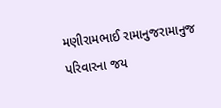મણીરામભાઈ રામાનુજરામાનુજ પરિવારના જય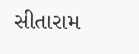સીતારામ